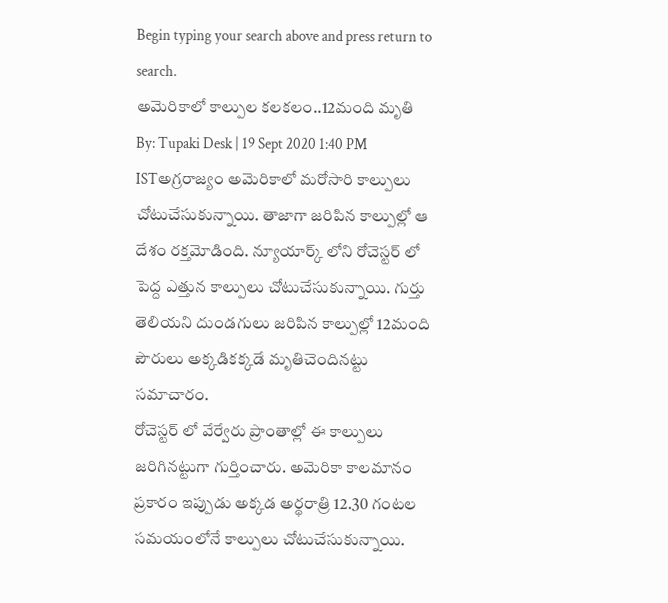Begin typing your search above and press return to search.
అమెరికాలో కాల్పుల కలకలం..12మంది మృతి
By: Tupaki Desk | 19 Sept 2020 1:40 PM ISTఅగ్రరాజ్యం అమెరికాలో మరోసారి కాల్పులు చోటుచేసుకున్నాయి. తాజాగా జరిపిన కాల్పుల్లో ఆ దేశం రక్తమోడింది. న్యూయార్క్ లోని రోచెస్టర్ లో పెద్ద ఎత్తున కాల్పులు చోటుచేసుకున్నాయి. గుర్తు తెలియని దుండగులు జరిపిన కాల్పుల్లో 12మంది పౌరులు అక్కడికక్కడే మృతిచెందినట్టు సమాచారం.
రోచెస్టర్ లో వేర్వేరు ప్రాంతాల్లో ఈ కాల్పులు జరిగినట్టుగా గుర్తించారు. అమెరికా కాలమానం ప్రకారం ఇప్పుడు అక్కడ అర్థరాత్రి 12.30 గంటల సమయంలోనే కాల్పులు చోటుచేసుకున్నాయి.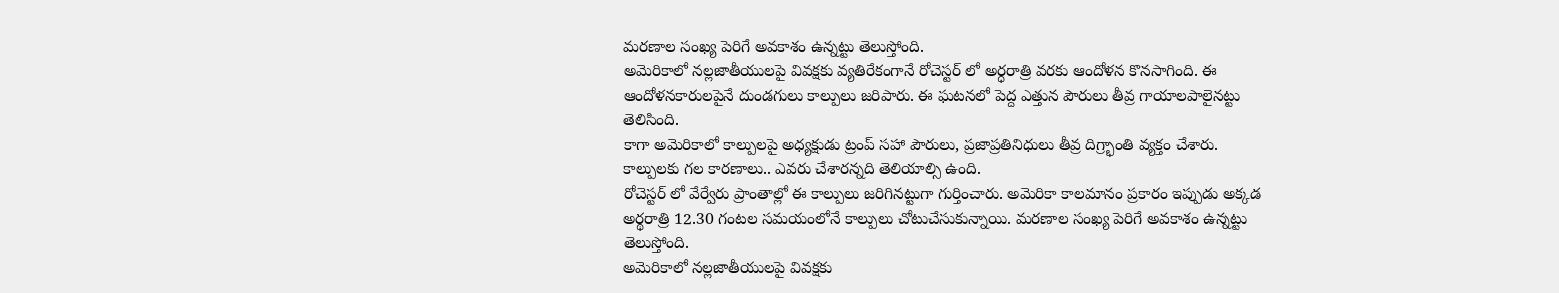మరణాల సంఖ్య పెరిగే అవకాశం ఉన్నట్టు తెలుస్తోంది.
అమెరికాలో నల్లజాతీయులపై వివక్షకు వ్యతిరేకంగానే రోచెస్టర్ లో అర్ధరాత్రి వరకు ఆందోళన కొనసాగింది. ఈ ఆందోళనకారులపైనే దుండగులు కాల్పులు జరిపారు. ఈ ఘటనలో పెద్ద ఎత్తున పౌరులు తీవ్ర గాయాలపాలైనట్టు తెలిసింది.
కాగా అమెరికాలో కాల్పులపై అధ్యక్షుడు ట్రంప్ సహా పౌరులు, ప్రజాప్రతినిధులు తీవ్ర దిగ్ర్భాంతి వ్యక్తం చేశారు. కాల్పులకు గల కారణాలు.. ఎవరు చేశారన్నది తెలియాల్సి ఉంది.
రోచెస్టర్ లో వేర్వేరు ప్రాంతాల్లో ఈ కాల్పులు జరిగినట్టుగా గుర్తించారు. అమెరికా కాలమానం ప్రకారం ఇప్పుడు అక్కడ అర్థరాత్రి 12.30 గంటల సమయంలోనే కాల్పులు చోటుచేసుకున్నాయి. మరణాల సంఖ్య పెరిగే అవకాశం ఉన్నట్టు తెలుస్తోంది.
అమెరికాలో నల్లజాతీయులపై వివక్షకు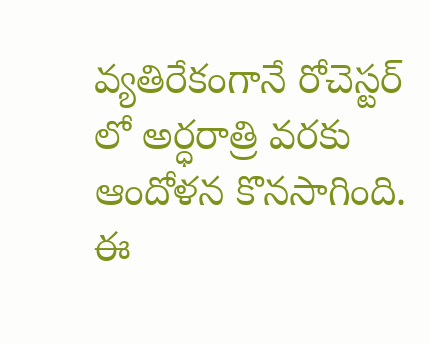వ్యతిరేకంగానే రోచెస్టర్ లో అర్ధరాత్రి వరకు ఆందోళన కొనసాగింది. ఈ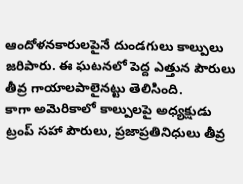ఆందోళనకారులపైనే దుండగులు కాల్పులు జరిపారు. ఈ ఘటనలో పెద్ద ఎత్తున పౌరులు తీవ్ర గాయాలపాలైనట్టు తెలిసింది.
కాగా అమెరికాలో కాల్పులపై అధ్యక్షుడు ట్రంప్ సహా పౌరులు, ప్రజాప్రతినిధులు తీవ్ర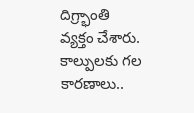దిగ్ర్భాంతి వ్యక్తం చేశారు. కాల్పులకు గల కారణాలు..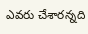ఎవరు చేశారన్నది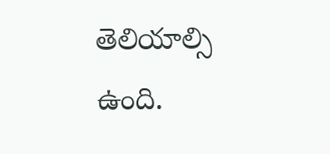తెలియాల్సి ఉంది.